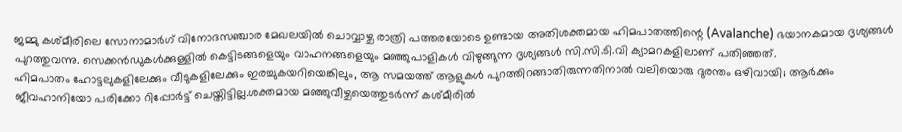ജമ്മു കശ്മീരിലെ സോനാമാർഗ് വിനോദസഞ്ചാര മേഖലയിൽ ചൊവ്വാഴ്ച രാത്രി പത്തരയോടെ ഉണ്ടായ അതിശക്തമായ ഹിമപാതത്തിന്റെ (Avalanche) ഭയാനകമായ ദൃശ്യങ്ങൾ പുറത്തുവന്നു. സെക്കൻഡുകൾക്കുള്ളിൽ കെട്ടിടങ്ങളെയും വാഹനങ്ങളെയും മഞ്ഞുപാളികൾ വിഴുങ്ങുന്ന ദൃശ്യങ്ങൾ സി.സി.ടി.വി ക്യാമറകളിലാണ് പതിഞ്ഞത്.
ഹിമപാതം ഹോട്ടലുകളിലേക്കും വീടുകളിലേക്കും ഇരച്ചുകയറിയെങ്കിലും, ആ സമയത്ത് ആളുകൾ പുറത്തിറങ്ങാതിരുന്നതിനാൽ വലിയൊരു ദുരന്തം ഒഴിവായി; ആർക്കും ജീവഹാനിയോ പരിക്കോ റിപ്പോർട്ട് ചെയ്തിട്ടില്ല.ശക്തമായ മഞ്ഞുവീഴ്ചയെത്തുടർന്ന് കശ്മീരിൽ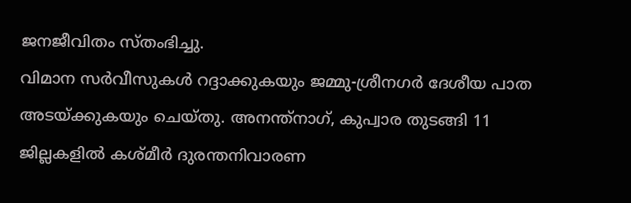ജനജീവിതം സ്തംഭിച്ചു.
വിമാന സർവീസുകൾ റദ്ദാക്കുകയും ജമ്മു-ശ്രീനഗർ ദേശീയ പാത അടയ്ക്കുകയും ചെയ്തു. അനന്ത്നാഗ്, കുപ്വാര തുടങ്ങി 11 ജില്ലകളിൽ കശ്മീർ ദുരന്തനിവാരണ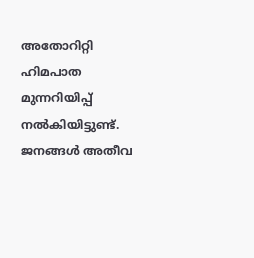അതോറിറ്റി ഹിമപാത മുന്നറിയിപ്പ് നൽകിയിട്ടുണ്ട്. ജനങ്ങൾ അതീവ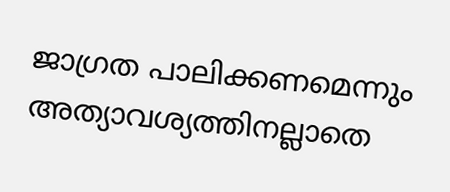ജാഗ്രത പാലിക്കണമെന്നും അത്യാവശ്യത്തിനല്ലാതെ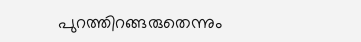പുറത്തിറങ്ങരുതെന്നും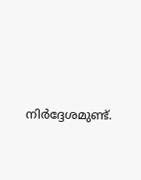നിർദ്ദേശമുണ്ട്.